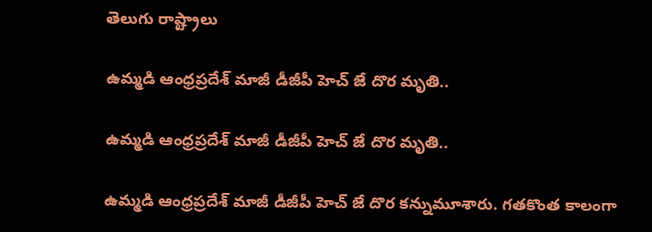తెలుగు రాష్ట్రాలు

ఉమ్మడి ఆంధ్రప్రదేశ్ మాజీ డీజీపీ హెచ్ జే దొర మృతి..

ఉమ్మడి ఆంధ్రప్రదేశ్ మాజీ డీజీపీ హెచ్ జే దొర మృతి..

ఉమ్మడి ఆంధ్రప్రదేశ్ మాజీ డీజీపీ హెచ్ జే దొర కన్నుమూశారు. గతకొంత కాలంగా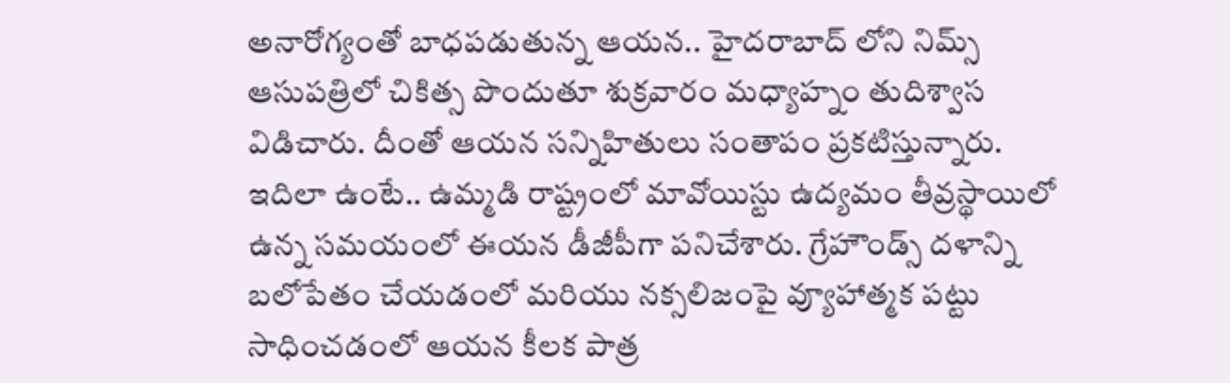అనారోగ్యంతో బాధపడుతున్న ఆయన.. హైదరాబాద్ లోని నిమ్స్ ఆసుపత్రిలో చికిత్స పొందుతూ శుక్రవారం మధ్యాహ్నం తుదిశ్వాస విడిచారు. దీంతో ఆయన సన్నిహితులు సంతాపం ప్రకటిస్తున్నారు. ఇదిలా ఉంటే.. ఉమ్మడి రాష్ట్రంలో మావోయిస్టు ఉద్యమం తీవ్రస్థాయిలో ఉన్న సమయంలో ఈయన డీజీపీగా పనిచేశారు. గ్రేహౌండ్స్ దళాన్ని బలోపేతం చేయడంలో మరియు నక్సలిజంపై వ్యూహాత్మక పట్టు సాధించడంలో ఆయన కీలక పాత్ర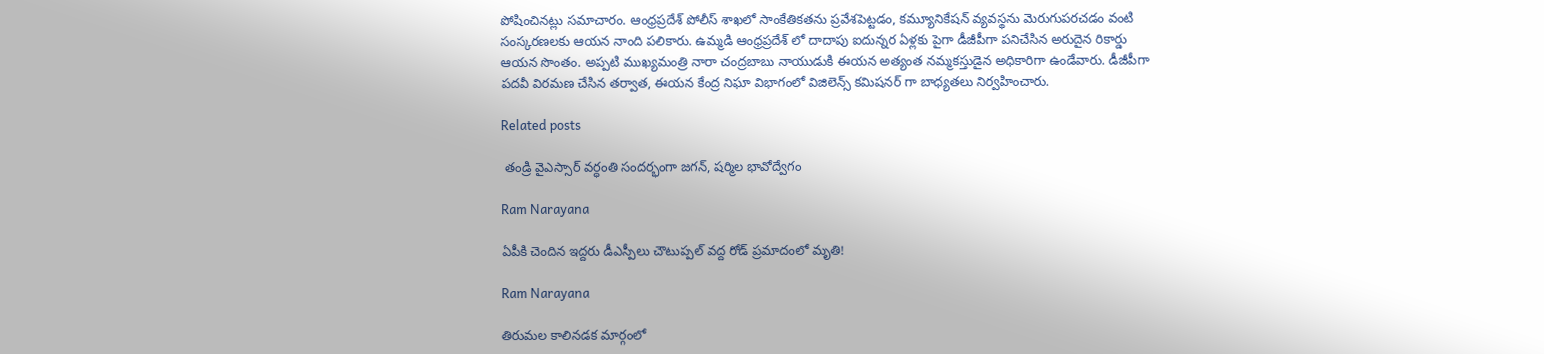పోషించినట్లు సమాచారం. ఆంధ్రప్రదేశ్ పోలీస్ శాఖలో సాంకేతికతను ప్రవేశపెట్టడం, కమ్యూనికేషన్ వ్యవస్థను మెరుగుపరచడం వంటి సంస్కరణలకు ఆయన నాంది పలికారు. ఉమ్మడి ఆంధ్రప్రదేశ్ లో దాదాపు ఐదున్నర ఏళ్లకు పైగా డీజీపీగా పనిచేసిన అరుదైన రికార్డు ఆయన సొంతం. అప్పటి ముఖ్యమంత్రి నారా చంద్రబాబు నాయుడుకి ఈయన అత్యంత నమ్మకస్తుడైన అధికారిగా ఉండేవారు. డీజీపీగా పదవీ విరమణ చేసిన తర్వాత, ఈయన కేంద్ర నిఘా విభాగంలో విజిలెన్స్ కమిషనర్ గా బాధ్యతలు నిర్వహించారు.

Related posts

 తండ్రి వైఎస్సార్ వర్ధంతి సందర్భంగా జగన్, షర్మిల భావోద్వేగం

Ram Narayana

ఏపీకి చెందిన ఇద్దరు డీఎస్పీలు చౌటుప్పల్ వద్ద రోడ్ ప్రమాదంలో మృతి!

Ram Narayana

తిరుమల కాలినడక మార్గంలో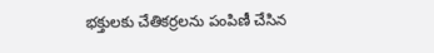భక్తులకు చేతికర్రలను పంపిణీ చేసిన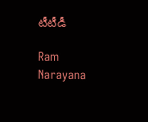టీటీడీ

Ram Narayana